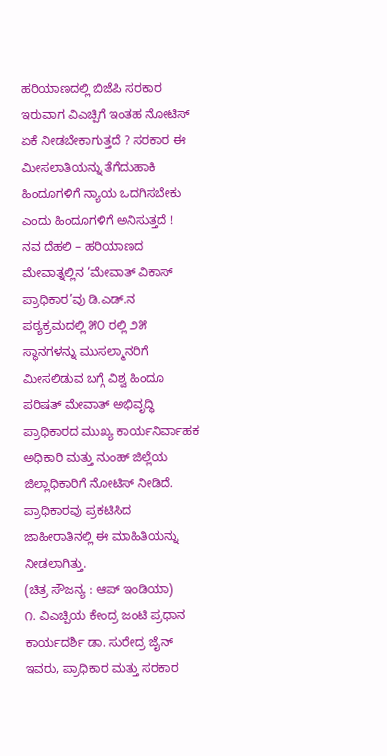ಹರಿಯಾಣದಲ್ಲಿ ಬಿಜೆಪಿ ಸರಕಾರ ಇರುವಾಗ ವಿಎಚ್ಪಿಗೆ ಇಂತಹ ನೋಟಿಸ್ ಏಕೆ ನೀಡಬೇಕಾಗುತ್ತದೆ ? ಸರಕಾರ ಈ ಮೀಸಲಾತಿಯನ್ನು ತೆಗೆದುಹಾಕಿ ಹಿಂದೂಗಳಿಗೆ ನ್ಯಾಯ ಒದಗಿಸಬೇಕು ಎಂದು ಹಿಂದೂಗಳಿಗೆ ಅನಿಸುತ್ತದೆ !
ನವ ದೆಹಲಿ – ಹರಿಯಾಣದ ಮೇವಾತ್ನಲ್ಲಿನ ‘ಮೇವಾತ್ ವಿಕಾಸ್ ಪ್ರಾಧಿಕಾರ’ವು ಡಿ.ಎಡ್.ನ ಪಠ್ಯಕ್ರಮದಲ್ಲಿ ೫೦ ರಲ್ಲಿ ೨೫ ಸ್ಥಾನಗಳನ್ನು ಮುಸಲ್ಮಾನರಿಗೆ ಮೀಸಲಿಡುವ ಬಗ್ಗೆ ವಿಶ್ವ ಹಿಂದೂ ಪರಿಷತ್ ಮೇವಾತ್ ಅಭಿವೃದ್ಧಿ ಪ್ರಾಧಿಕಾರದ ಮುಖ್ಯ ಕಾರ್ಯನಿರ್ವಾಹಕ ಅಧಿಕಾರಿ ಮತ್ತು ನುಂಹ್ ಜಿಲ್ಲೆಯ ಜಿಲ್ಲಾಧಿಕಾರಿಗೆ ನೋಟಿಸ್ ನೀಡಿದೆ. ಪ್ರಾಧಿಕಾರವು ಪ್ರಕಟಿಸಿದ ಜಾಹೀರಾತಿನಲ್ಲಿ ಈ ಮಾಹಿತಿಯನ್ನು ನೀಡಲಾಗಿತ್ತು.
(ಚಿತ್ರ ಸೌಜನ್ಯ : ಆಪ್ ಇಂಡಿಯಾ)
೧. ವಿಎಚ್ಪಿಯ ಕೇಂದ್ರ ಜಂಟಿ ಪ್ರಧಾನ ಕಾರ್ಯದರ್ಶಿ ಡಾ. ಸುರೇದ್ರ ಜೈನ್ ಇವರು, ಪ್ರಾಧಿಕಾರ ಮತ್ತು ಸರಕಾರ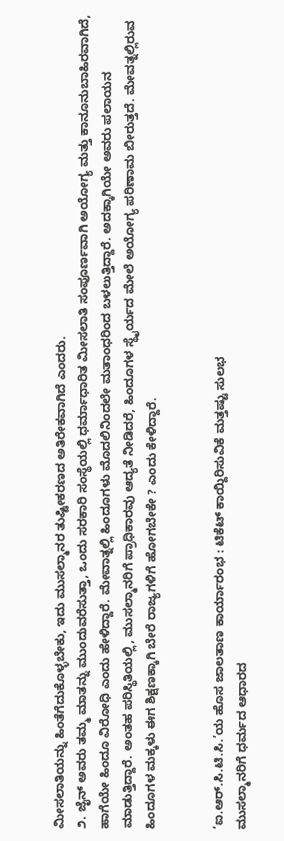ಮೀಸಲಾತಿಯನ್ನು ಹಿಂತೆಗೆದುಕೊಳ್ಳಬೇಕು, ಇದು ಮುಸಲ್ಮಾನರ ತುಷ್ಟೀಕರಣದ ಅತಿರೇಕವಾಗಿದೆ ಎಂದರು.
೨. ಜೈನ್ ಅವರು ತಮ್ಮ ಮಾತನ್ನು ಮುಂದುವರೆಸುತ್ತಾ, ಒಂದು ಸರಕಾರಿ ಸಂಸ್ಥೆಯಲ್ಲಿ ಧರ್ಮಾಧಾರಿತ ಮೀಸಲಾತಿ ಸಂಪೂರ್ಣವಾಗಿ ಅಯೋಗ್ಯ ಮತ್ತು ಕಾನೂನುಬಾಹಿರವಾಗಿದೆ, ಹಾಗೆಯೇ ಹಿಂದೂ ವಿರೋಧಿ ಎಂದು ಹೇಳಿದ್ದಾರೆ. ಮೇವಾತ್ನಲ್ಲಿ ಹಿಂದೂಗಳು ಮೊದಲಿನಿಂದಲೇ ಮತಾಂಧರಿಂದ ಬಳಲುತ್ತಿದ್ದಾರೆ. ಅದಕ್ಕಾಗಿಯೇ ಅವರು ಪಲಾಯನ ಮಾಡುತ್ತಿದ್ದಾರೆ. ಅಂತಹ ಪರಿಸ್ಥಿತಿಯಲ್ಲಿ, ಮುಸಲ್ಮಾನರಿಗೆ ಪ್ರಾಧಿಕಾರವು ಆದ್ಯತೆ ನೀಡಿದರೆ, ಹಿಂದೂಗಳ ಸ್ಥೈರ್ಯದ ಮೇಲೆ ಅಯೋಗ್ಯ ಪರಿಣಾಮ ಬೀರುತ್ತದೆ. ಮೇವತ್ನಲ್ಲಿರುವ ಹಿಂದೂಗಳ ಮಕ್ಕಳು ಈಗ ಶಿಕ್ಷಣಕ್ಕಾಗಿ ಬೇರೆ ರಾಜ್ಯಗಳಿಗೆ ಹೋಗಬೇಕೇ ? ಎಂದು ಕೇಳಿದ್ದಾರೆ.


‘ಐ.ಆರ್.ಸಿ.ಟಿ.ಸಿ.’ಯ ಹೊಸ ಜಾಲತಾಣ ಕಾರ್ಯಾರಂಭ : ಟಿಕೆಟ್ ಕಾಯ್ದಿರಿಸುವಿಕೆ ಮತ್ತಷ್ಟು ಸುಲಭ
ಮುಸಲ್ಮಾನರಿಗೆ ಧರ್ಮದ ಆಧಾರದ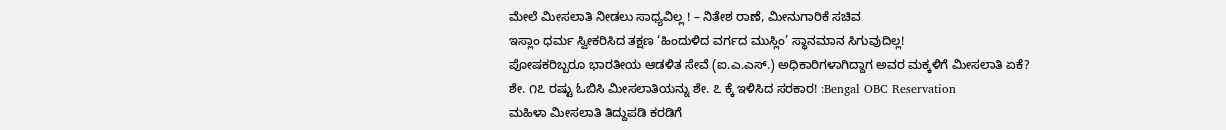ಮೇಲೆ ಮೀಸಲಾತಿ ನೀಡಲು ಸಾಧ್ಯವಿಲ್ಲ ! – ನಿತೇಶ ರಾಣೆ, ಮೀನುಗಾರಿಕೆ ಸಚಿವ
ಇಸ್ಲಾಂ ಧರ್ಮ ಸ್ವೀಕರಿಸಿದ ತಕ್ಷಣ ‘ಹಿಂದುಳಿದ ವರ್ಗದ ಮುಸ್ಲಿಂ’ ಸ್ಥಾನಮಾನ ಸಿಗುವುದಿಲ್ಲ!
ಪೋಷಕರಿಬ್ಬರೂ ಭಾರತೀಯ ಆಡಳಿತ ಸೇವೆ (ಐ.ಎ.ಎಸ್.) ಅಧಿಕಾರಿಗಳಾಗಿದ್ದಾಗ ಅವರ ಮಕ್ಕಳಿಗೆ ಮೀಸಲಾತಿ ಏಕೆ?
ಶೇ. ೧೭ ರಷ್ಟು ಓಬಿಸಿ ಮೀಸಲಾತಿಯನ್ನು ಶೇ. ೭ ಕ್ಕೆ ಇಳಿಸಿದ ಸರಕಾರ! :Bengal OBC Reservation
ಮಹಿಳಾ ಮೀಸಲಾತಿ ತಿದ್ದುಪಡಿ ಕರಡಿಗೆ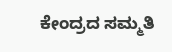ಕೇಂದ್ರದ ಸಮ್ಮತಿ